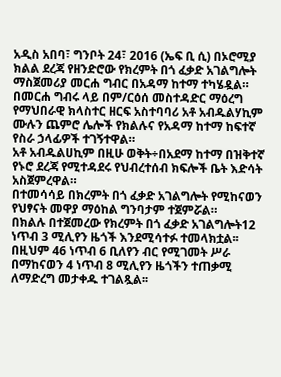አዲስ አበባ፣ ግንቦት 24፣ 2016 (ኤፍ ቢ ሲ) በኦሮሚያ ክልል ደረጃ የዘንድሮው የክረምት በጎ ፈቃድ አገልግሎት ማስጀመሪያ መርሐ ግብር በአዳማ ከተማ ተካሄዷል።
በመርሐ ግብሩ ላይ በም/ርዕሰ መስተዳድር ማዕረግ የማህበራዊ ክላስተር ዘርፍ አስተባባሪ አቶ አብዱልሃኪም ሙሉን ጨምሮ ሌሎች የክልሉና የአዳማ ከተማ ከፍተኛ የስራ ኃላፊዎች ተገኝተዋል።
አቶ አብዱልሀኪም በዚሁ ወቅት÷በአደማ ከተማ በዝቅተኛ የኑሮ ደረጃ የሚተዳደሩ የህብረተሰብ ክፍሎች ቤት እድሳት አስጀምረዋል።
በተመሳሳይ በክረምት በጎ ፈቃድ አገልግሎት የሚከናወን የህፃናት መዋያ ማዕከል ግንባታም ተጀምሯል።
በክልሉ በተጀመረው የክረምት በጎ ፈቃድ አገልግሎት12 ነጥብ 3 ሚሊየን ዜጎች እንደሚሳተፉ ተመላክቷል፡፡
በዚህም 46 ነጥብ 6 ቢለየን ብር የሚገመት ሥራ በማከናወን 4 ነጥብ 8 ሚሊየን ዜጎችን ተጠቃሚ ለማድረግ መታቀዱ ተገልጿል፡፡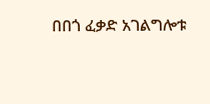በበጎ ፈቃድ አገልግሎቱ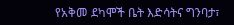የአቅመ ደካሞች ቤት እድሳትና ግንባታ፣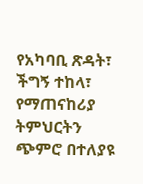የአካባቢ ጽዳት፣ ችግኝ ተከላ፣ የማጠናከሪያ ትምህርትን ጭምሮ በተለያዩ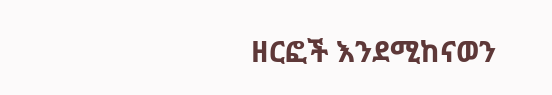ዘርፎች እንደሚከናወን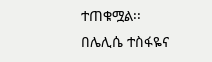ተጠቁሟል፡፡
በሌሊሴ ተስፋዬና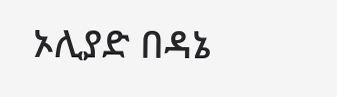ኦሊያድ በዳኔ